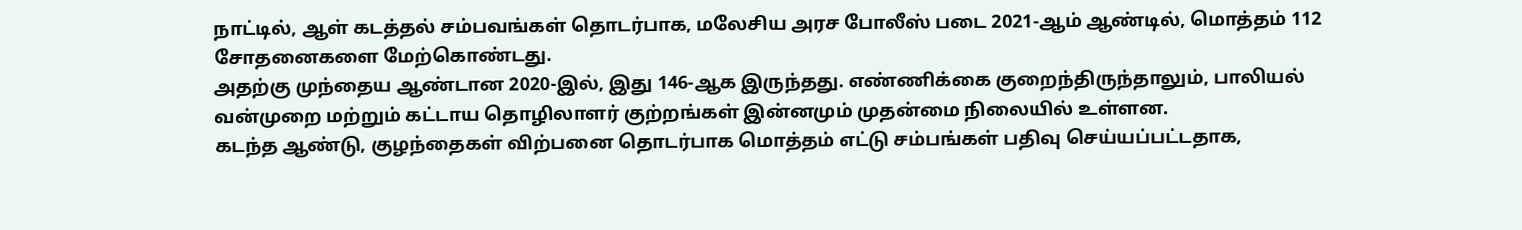நாட்டில், ஆள் கடத்தல் சம்பவங்கள் தொடர்பாக, மலேசிய அரச போலீஸ் படை 2021-ஆம் ஆண்டில், மொத்தம் 112 சோதனைகளை மேற்கொண்டது.
அதற்கு முந்தைய ஆண்டான 2020-இல், இது 146-ஆக இருந்தது. எண்ணிக்கை குறைந்திருந்தாலும், பாலியல் வன்முறை மற்றும் கட்டாய தொழிலாளர் குற்றங்கள் இன்னமும் முதன்மை நிலையில் உள்ளன.
கடந்த ஆண்டு, குழந்தைகள் விற்பனை தொடர்பாக மொத்தம் எட்டு சம்பங்கள் பதிவு செய்யப்பட்டதாக,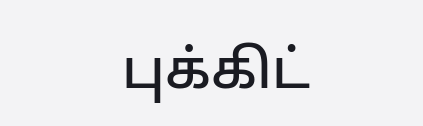புக்கிட்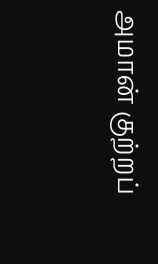அமான் குற்றப்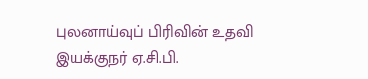புலனாய்வுப் பிரிவின் உதவி இயக்குநர் ஏ.சி.பி.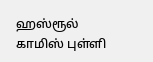ஹஸ்ரூல் காமிஸ் புள்ளி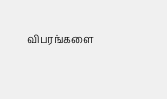விபரங்களை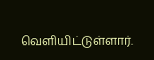வெளியிட்டுள்ளார்.